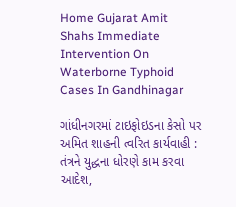Home Gujarat Amit Shahs Immediate Intervention On Waterborne Typhoid Cases In Gandhinagar

ગાંધીનગરમાં ટાઇફોઇડના કેસો પર અમિત શાહની ત્વરિત કાર્યવાહી : તંત્રને યુદ્ધના ધોરણે કામ કરવા આદેશ,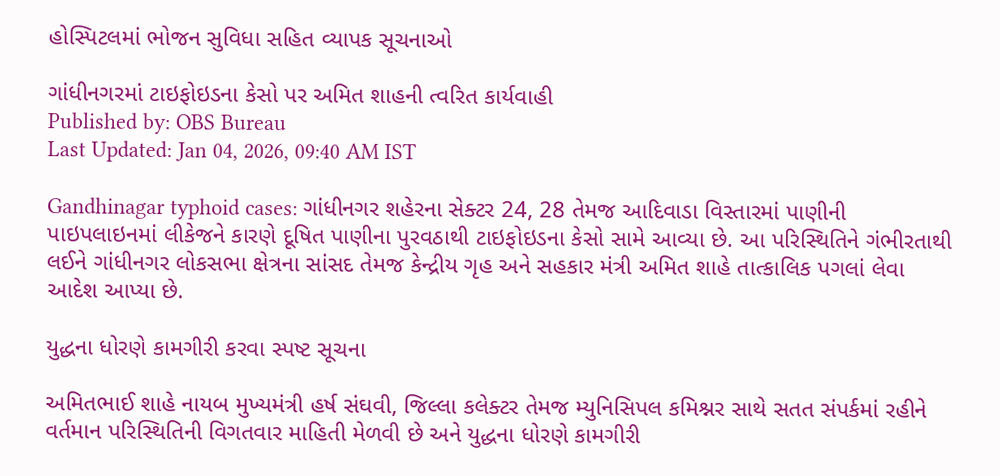હોસ્પિટલમાં ભોજન સુવિધા સહિત વ્યાપક સૂચનાઓ

ગાંધીનગરમાં ટાઇફોઇડના કેસો પર અમિત શાહની ત્વરિત કાર્યવાહી
Published by: OBS Bureau
Last Updated: Jan 04, 2026, 09:40 AM IST

Gandhinagar typhoid cases: ગાંધીનગર શહેરના સેક્ટર 24, 28 તેમજ આદિવાડા વિસ્તારમાં પાણીની પાઇપલાઇનમાં લીકેજને કારણે દૂષિત પાણીના પુરવઠાથી ટાઇફોઇડના કેસો સામે આવ્યા છે. આ પરિસ્થિતિને ગંભીરતાથી લઈને ગાંધીનગર લોકસભા ક્ષેત્રના સાંસદ તેમજ કેન્દ્રીય ગૃહ અને સહકાર મંત્રી અમિત શાહે તાત્કાલિક પગલાં લેવા આદેશ આપ્યા છે.

યુદ્ધના ધોરણે કામગીરી કરવા સ્પષ્ટ સૂચના

અમિતભાઈ શાહે નાયબ મુખ્યમંત્રી હર્ષ સંઘવી, જિલ્લા કલેક્ટર તેમજ મ્યુનિસિપલ કમિશ્નર સાથે સતત સંપર્કમાં રહીને વર્તમાન પરિસ્થિતિની વિગતવાર માહિતી મેળવી છે અને યુદ્ધના ધોરણે કામગીરી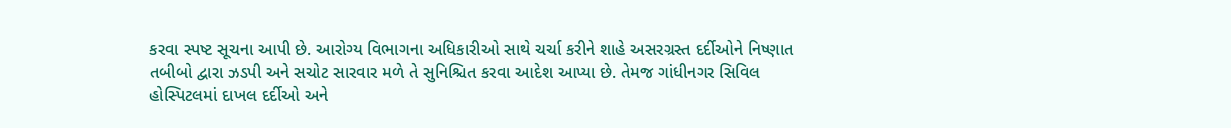કરવા સ્પષ્ટ સૂચના આપી છે. આરોગ્ય વિભાગના અધિકારીઓ સાથે ચર્ચા કરીને શાહે અસરગ્રસ્ત દર્દીઓને નિષ્ણાત તબીબો દ્વારા ઝડપી અને સચોટ સારવાર મળે તે સુનિશ્ચિત કરવા આદેશ આપ્યા છે. તેમજ ગાંધીનગર સિવિલ હોસ્પિટલમાં દાખલ દર્દીઓ અને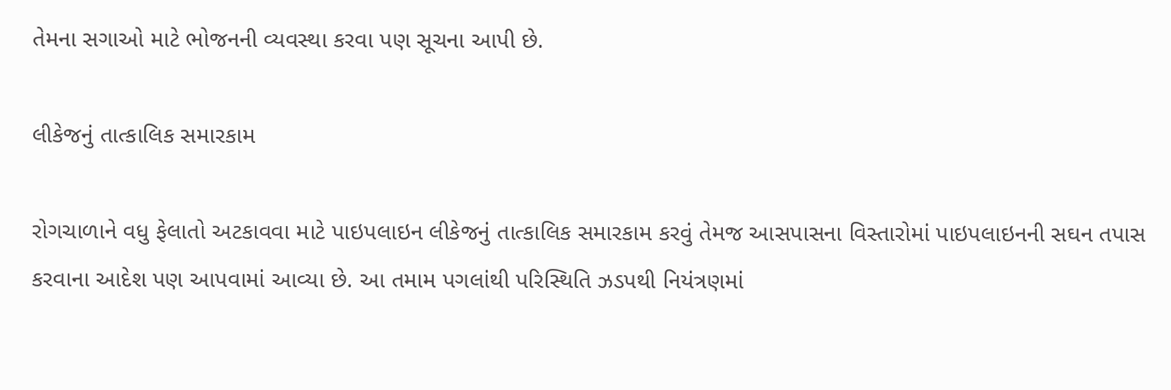તેમના સગાઓ માટે ભોજનની વ્યવસ્થા કરવા પણ સૂચના આપી છે.

લીકેજનું તાત્કાલિક સમારકામ

રોગચાળાને વધુ ફેલાતો અટકાવવા માટે પાઇપલાઇન લીકેજનું તાત્કાલિક સમારકામ કરવું તેમજ આસપાસના વિસ્તારોમાં પાઇપલાઇનની સઘન તપાસ કરવાના આદેશ પણ આપવામાં આવ્યા છે. આ તમામ પગલાંથી પરિસ્થિતિ ઝડપથી નિયંત્રણમાં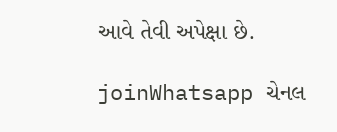આવે તેવી અપેક્ષા છે.

joinWhatsapp ચેનલ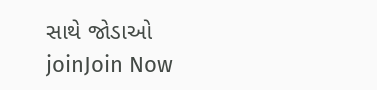સાથે જોડાઓ
joinJoin Now